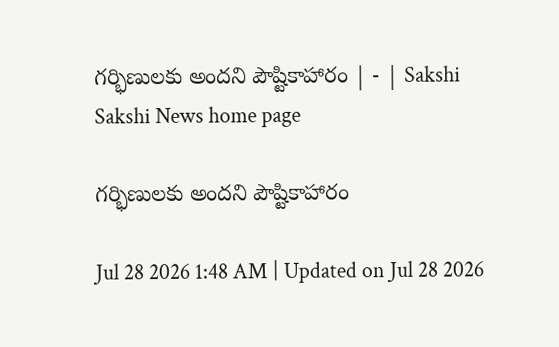గర్భిణులకు అందని పౌష్టికాహారం | - | Sakshi
Sakshi News home page

గర్భిణులకు అందని పౌష్టికాహారం

Jul 28 2026 1:48 AM | Updated on Jul 28 2026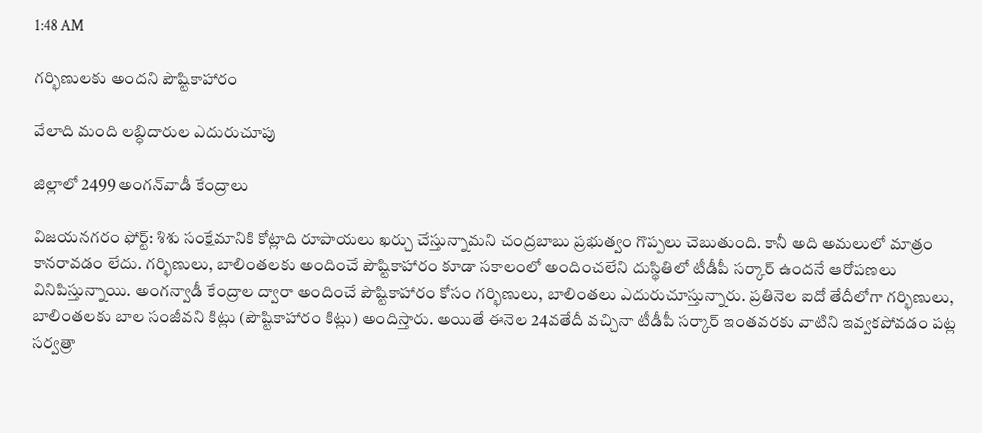1:48 AM

గర్భిణులకు అందని పౌష్టికాహారం

వేలాది మంది లబ్ధిదారుల ఎదురుచూపు

జిల్లాలో 2499 అంగన్‌వాడీ కేంద్రాలు

విజయనగరం ఫోర్ట్‌: శిశు సంక్షేమానికి కోట్లాది రూపాయలు ఖర్చు చేస్తున్నామని చంద్రబాబు ప్రభుత్వం గొప్పలు చెబుతుంది. కానీ అది అమలులో మాత్రం కానరావడం లేదు. గర్భిణులు, బాలింతలకు అందించే పౌష్టికాహారం కూడా సకాలంలో అందించలేని దుస్థితిలో టీడీపీ సర్కార్‌ ఉందనే ఆరోపణలు వినిపిస్తున్నాయి. అంగన్వాడీ కేంద్రాల ద్వారా అందించే పౌష్టికాహారం కోసం గర్భిణులు, బాలింతలు ఎదురుచూస్తున్నారు. ప్రతినెల ఐదో తేదీలోగా గర్భిణులు, బాలింతలకు బాల సంజీవని కిట్లు (పౌష్టికాహారం కిట్లు) అందిస్తారు. అయితే ఈనెల 24వతేదీ వచ్చినా టీడీపీ సర్కార్‌ ఇంతవరకు వాటిని ఇవ్వకపోవడం పట్ల సర్వత్రా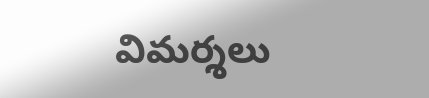విమర్శలు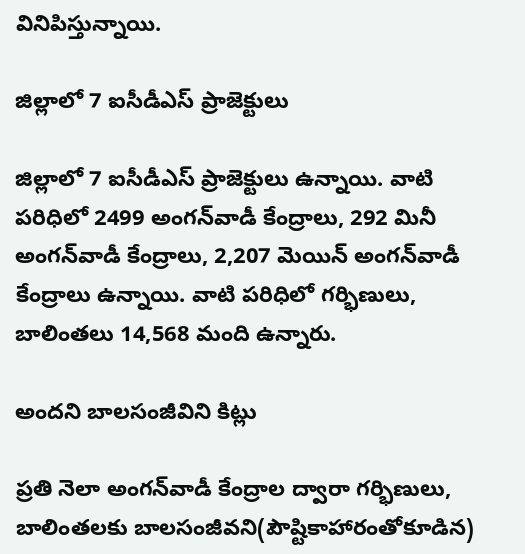వినిపిస్తున్నాయి.

జిల్లాలో 7 ఐసీడీఎస్‌ ప్రాజెక్టులు

జిల్లాలో 7 ఐసీడీఎస్‌ ప్రాజెక్టులు ఉన్నాయి. వాటి పరిధిలో 2499 అంగన్‌వాడీ కేంద్రాలు, 292 మినీ అంగన్‌వాడీ కేంద్రాలు, 2,207 మెయిన్‌ అంగన్‌వాడీ కేంద్రాలు ఉన్నాయి. వాటి పరిధిలో గర్భిణులు, బాలింతలు 14,568 మంది ఉన్నారు.

అందని బాలసంజీవిని కిట్లు

ప్రతి నెలా అంగన్‌వాడీ కేంద్రాల ద్వారా గర్భిణులు, బాలింతలకు బాలసంజీవని(పౌష్టికాహారంతోకూడిన)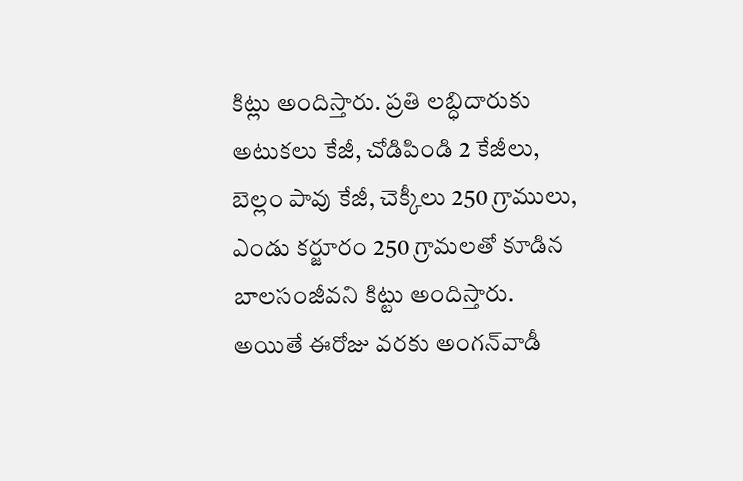కిట్లు అందిస్తారు. ప్రతి లబ్ధిదారుకు అటుకలు కేజీ, చోడిపిండి 2 కేజీలు, బెల్లం పావు కేజీ, చెక్కీలు 250 గ్రాములు, ఎండు కర్జూరం 250 గ్రామలతో కూడిన బాలసంజీవని కిట్టు అందిస్తారు. అయితే ఈరోజు వరకు అంగన్‌వాడీ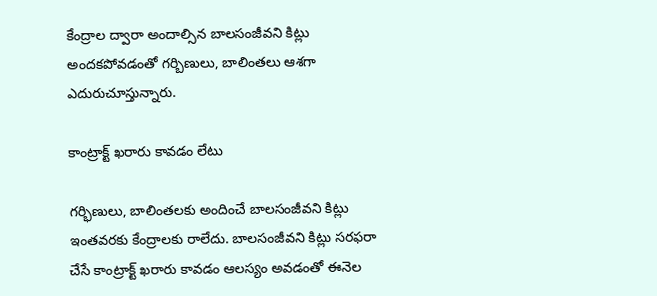కేంద్రాల ద్వారా అందాల్సిన బాలసంజీవని కిట్లు అందకపోవడంతో గర్బిణులు, బాలింతలు ఆశగా ఎదురుచూస్తున్నారు.

కాంట్రాక్ట్‌ ఖరారు కావడం లేటు

గర్భిణులు, బాలింతలకు అందించే బాలసంజీవని కిట్లు ఇంతవరకు కేంద్రాలకు రాలేదు. బాలసంజీవని కిట్లు సరఫరా చేసే కాంట్రాక్ట్‌ ఖరారు కావడం ఆలస్యం అవడంతో ఈనెల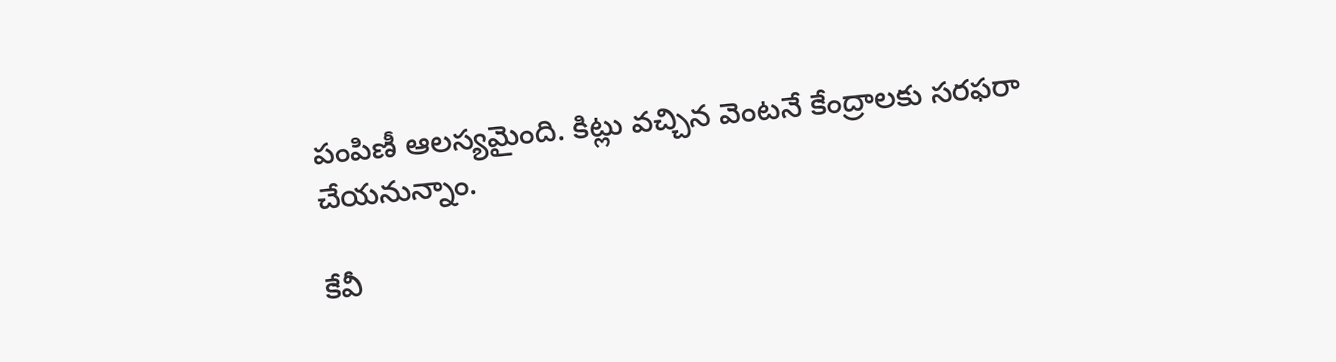పంపిణీ ఆలస్యమైంది. కిట్లు వచ్చిన వెంటనే కేంద్రాలకు సరఫరా చేయనున్నాం.

కేవీ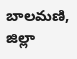బాలమణి, జిల్లా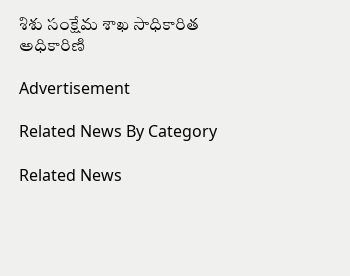శిశు సంక్షేమ శాఖ సాధికారిత అధికారిణి

Advertisement

Related News By Category

Related News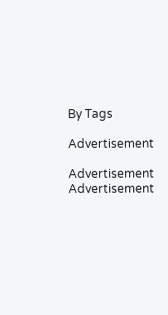By Tags

Advertisement

Advertisement
Advertisement